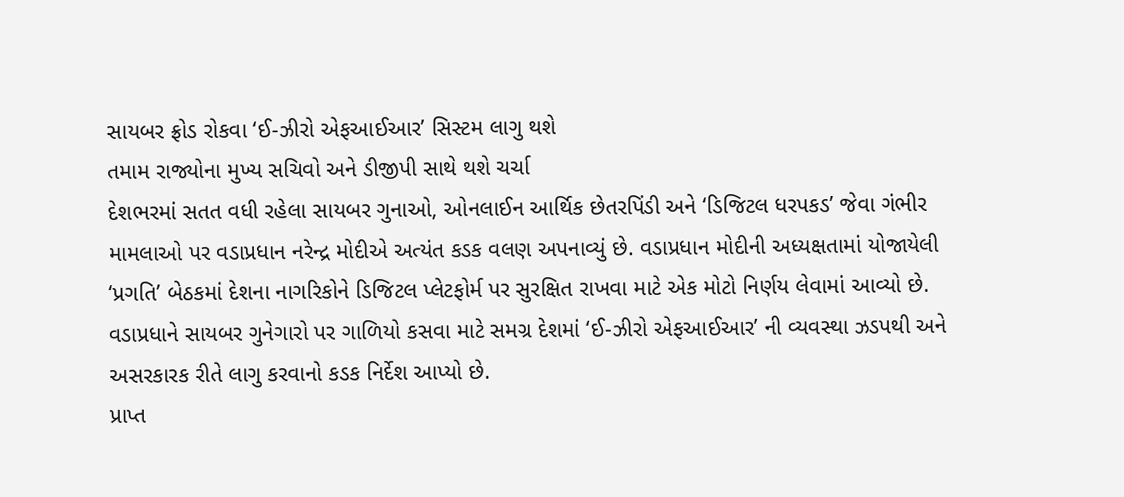સાયબર ફ્રોડ રોકવા ‘ઈ-ઝીરો એફઆઈઆર’ સિસ્ટમ લાગુ થશે
તમામ રાજ્યોના મુખ્ય સચિવો અને ડીજીપી સાથે થશે ચર્ચા
દેશભરમાં સતત વધી રહેલા સાયબર ગુનાઓ, ઓનલાઈન આર્થિક છેતરપિંડી અને ‘ડિજિટલ ધરપકડ’ જેવા ગંભીર મામલાઓ પર વડાપ્રધાન નરેન્દ્ર મોદીએ અત્યંત કડક વલણ અપનાવ્યું છે. વડાપ્રધાન મોદીની અધ્યક્ષતામાં યોજાયેલી ‘પ્રગતિ’ બેઠકમાં દેશના નાગરિકોને ડિજિટલ પ્લેટફોર્મ પર સુરક્ષિત રાખવા માટે એક મોટો નિર્ણય લેવામાં આવ્યો છે. વડાપ્રધાને સાયબર ગુનેગારો પર ગાળિયો કસવા માટે સમગ્ર દેશમાં ‘ઈ-ઝીરો એફઆઈઆર’ ની વ્યવસ્થા ઝડપથી અને અસરકારક રીતે લાગુ કરવાનો કડક નિર્દેશ આપ્યો છે.
પ્રાપ્ત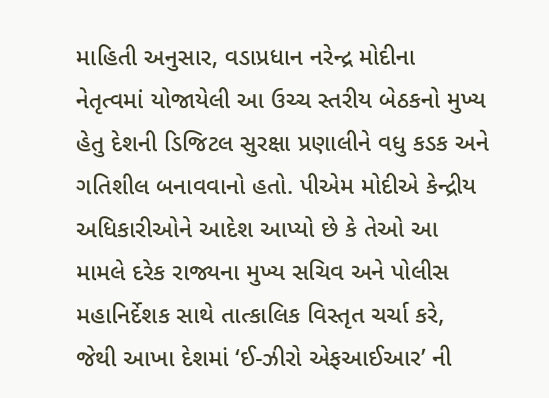માહિતી અનુસાર, વડાપ્રધાન નરેન્દ્ર મોદીના નેતૃત્વમાં યોજાયેલી આ ઉચ્ચ સ્તરીય બેઠકનો મુખ્ય હેતુ દેશની ડિજિટલ સુરક્ષા પ્રણાલીને વધુ કડક અને ગતિશીલ બનાવવાનો હતો. પીએમ મોદીએ કેન્દ્રીય અધિકારીઓને આદેશ આપ્યો છે કે તેઓ આ મામલે દરેક રાજ્યના મુખ્ય સચિવ અને પોલીસ મહાનિર્દેશક સાથે તાત્કાલિક વિસ્તૃત ચર્ચા કરે, જેથી આખા દેશમાં ‘ઈ-ઝીરો એફઆઈઆર’ ની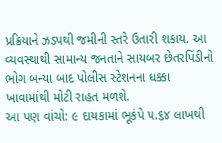પ્રક્રિયાને ઝડપથી જમીની સ્તરે ઉતારી શકાય. આ વ્યવસ્થાથી સામાન્ય જનતાને સાયબર છેતરપિંડીનો ભોગ બન્યા બાદ પોલીસ સ્ટેશનના ધક્કા ખાવામાંથી મોટી રાહત મળશે.
આ પણ વાંચો: ૯ દાયકામાં ભૂકંપે ૫.૬૪ લાખથી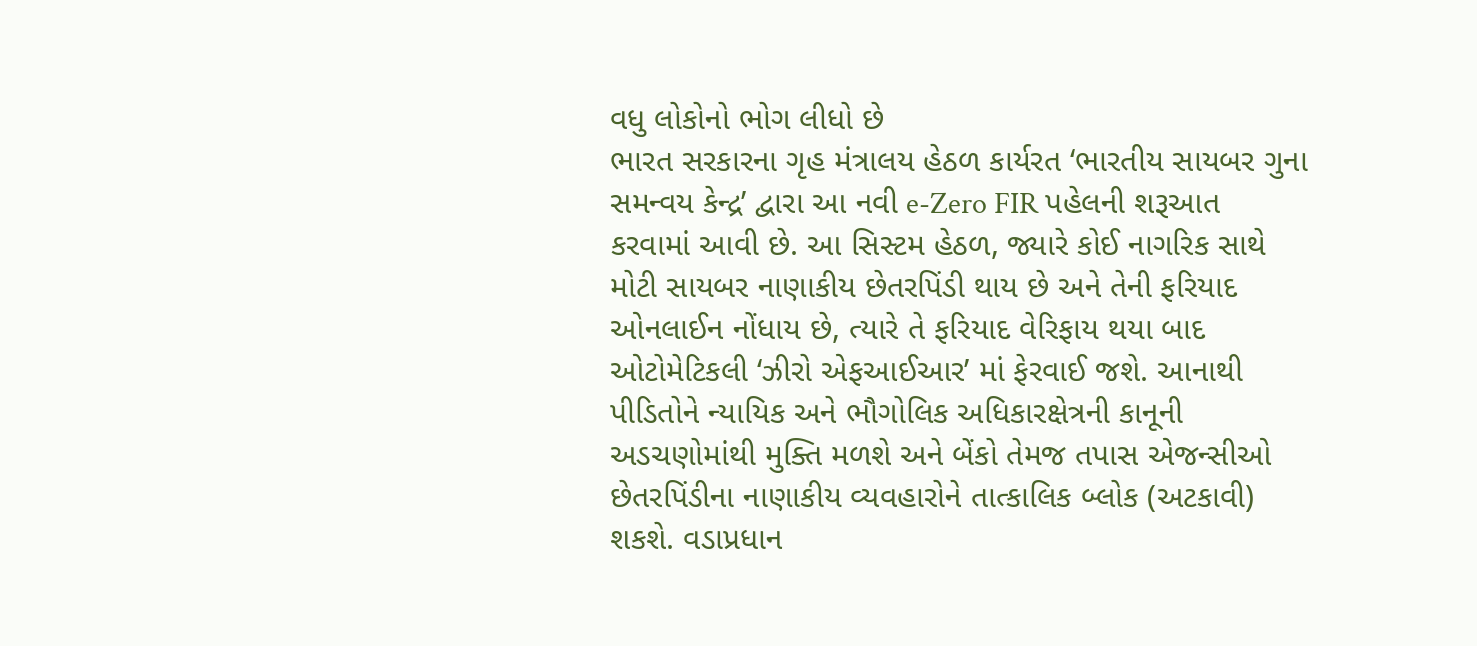વધુ લોકોનો ભોગ લીધો છે
ભારત સરકારના ગૃહ મંત્રાલય હેઠળ કાર્યરત ‘ભારતીય સાયબર ગુના સમન્વય કેન્દ્ર’ દ્વારા આ નવી e-Zero FIR પહેલની શરૂઆત કરવામાં આવી છે. આ સિસ્ટમ હેઠળ, જ્યારે કોઈ નાગરિક સાથે મોટી સાયબર નાણાકીય છેતરપિંડી થાય છે અને તેની ફરિયાદ ઓનલાઈન નોંધાય છે, ત્યારે તે ફરિયાદ વેરિફાય થયા બાદ ઓટોમેટિકલી ‘ઝીરો એફઆઈઆર’ માં ફેરવાઈ જશે. આનાથી પીડિતોને ન્યાયિક અને ભૌગોલિક અધિકારક્ષેત્રની કાનૂની અડચણોમાંથી મુક્તિ મળશે અને બેંકો તેમજ તપાસ એજન્સીઓ છેતરપિંડીના નાણાકીય વ્યવહારોને તાત્કાલિક બ્લોક (અટકાવી) શકશે. વડાપ્રધાન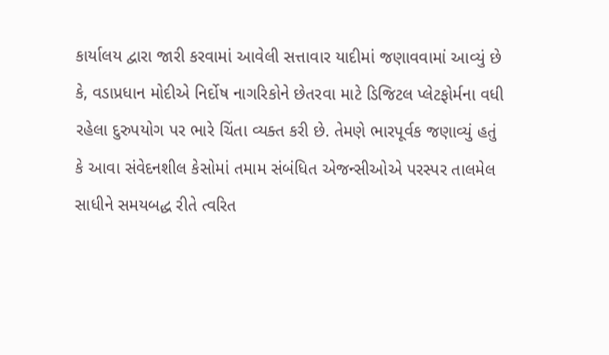કાર્યાલય દ્વારા જારી કરવામાં આવેલી સત્તાવાર યાદીમાં જણાવવામાં આવ્યું છે કે, વડાપ્રધાન મોદીએ નિર્દોષ નાગરિકોને છેતરવા માટે ડિજિટલ પ્લેટફોર્મના વધી રહેલા દુરુપયોગ પર ભારે ચિંતા વ્યક્ત કરી છે. તેમણે ભારપૂર્વક જણાવ્યું હતું કે આવા સંવેદનશીલ કેસોમાં તમામ સંબંધિત એજન્સીઓએ પરસ્પર તાલમેલ સાધીને સમયબદ્ધ રીતે ત્વરિત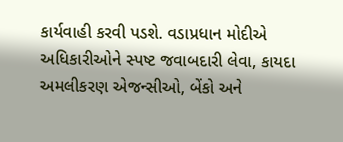કાર્યવાહી કરવી પડશે. વડાપ્રધાન મોદીએ અધિકારીઓને સ્પષ્ટ જવાબદારી લેવા, કાયદા અમલીકરણ એજન્સીઓ, બેંકો અને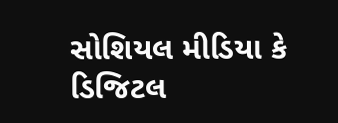સોશિયલ મીડિયા કે ડિજિટલ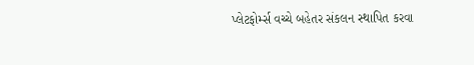પ્લેટફોર્મ્સ વચ્ચે બહેતર સંકલન સ્થાપિત કરવા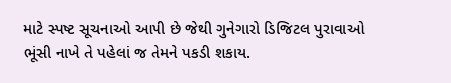માટે સ્પષ્ટ સૂચનાઓ આપી છે જેથી ગુનેગારો ડિજિટલ પુરાવાઓ ભૂંસી નાખે તે પહેલાં જ તેમને પકડી શકાય.